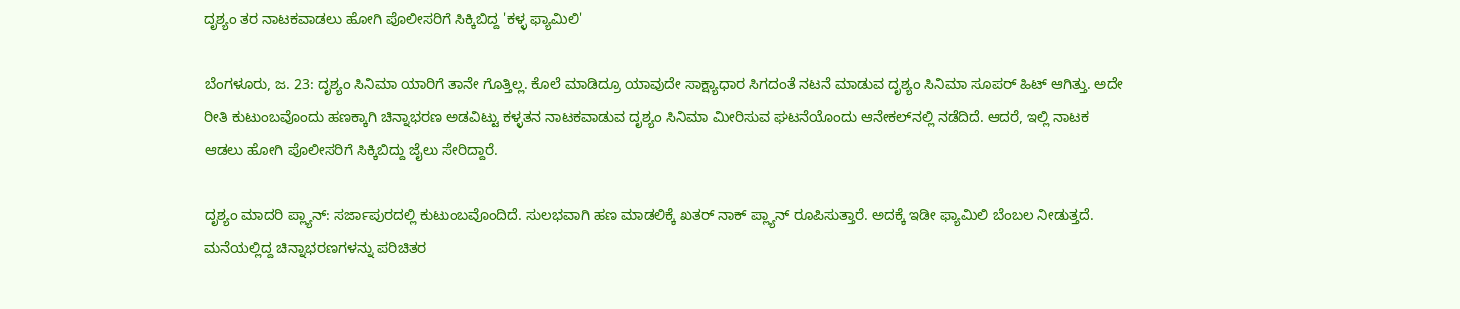ದೃಶ್ಯಂ ತರ ನಾಟಕವಾಡಲು ಹೋಗಿ ಪೊಲೀಸರಿಗೆ ಸಿಕ್ಕಿಬಿದ್ದ 'ಕಳ್ಳ ಫ್ಯಾಮಿಲಿ'

ಬೆಂಗಳೂರು, ಜ. 23: ದೃಶ್ಯಂ ಸಿನಿಮಾ ಯಾರಿಗೆ ತಾನೇ ಗೊತ್ತಿಲ್ಲ. ಕೊಲೆ ಮಾಡಿದ್ರೂ ಯಾವುದೇ ಸಾಕ್ಷ್ಯಾಧಾರ ಸಿಗದಂತೆ ನಟನೆ ಮಾಡುವ ದೃಶ್ಯಂ ಸಿನಿಮಾ ಸೂಪರ್ ಹಿಟ್ ಆಗಿತ್ತು. ಅದೇ ರೀತಿ ಕುಟುಂಬವೊಂದು ಹಣಕ್ಕಾಗಿ ಚಿನ್ನಾಭರಣ ಅಡವಿಟ್ಟು ಕಳ್ಳತನ ನಾಟಕವಾಡುವ ದೃಶ್ಯಂ ಸಿನಿಮಾ ಮೀರಿಸುವ ಘಟನೆಯೊಂದು ಆನೇಕಲ್‌ನಲ್ಲಿ ನಡೆದಿದೆ. ಆದರೆ, ಇಲ್ಲಿ ನಾಟಕ ಆಡಲು ಹೋಗಿ ಪೊಲೀಸರಿಗೆ ಸಿಕ್ಕಿಬಿದ್ದು ಜೈಲು ಸೇರಿದ್ದಾರೆ.

ದೃಶ್ಯಂ ಮಾದರಿ ಪ್ಲ್ಯಾನ್: ಸರ್ಜಾಪುರದಲ್ಲಿ ಕುಟುಂಬವೊಂದಿದೆ. ಸುಲಭವಾಗಿ ಹಣ ಮಾಡಲಿಕ್ಕೆ ಖತರ್ ನಾಕ್ ಪ್ಲ್ಯಾನ್ ರೂಪಿಸುತ್ತಾರೆ. ಅದಕ್ಕೆ ಇಡೀ ಫ್ಯಾಮಿಲಿ ಬೆಂಬಲ ನೀಡುತ್ತದೆ. ಮನೆಯಲ್ಲಿದ್ದ ಚಿನ್ನಾಭರಣಗಳನ್ನು ಪರಿಚಿತರ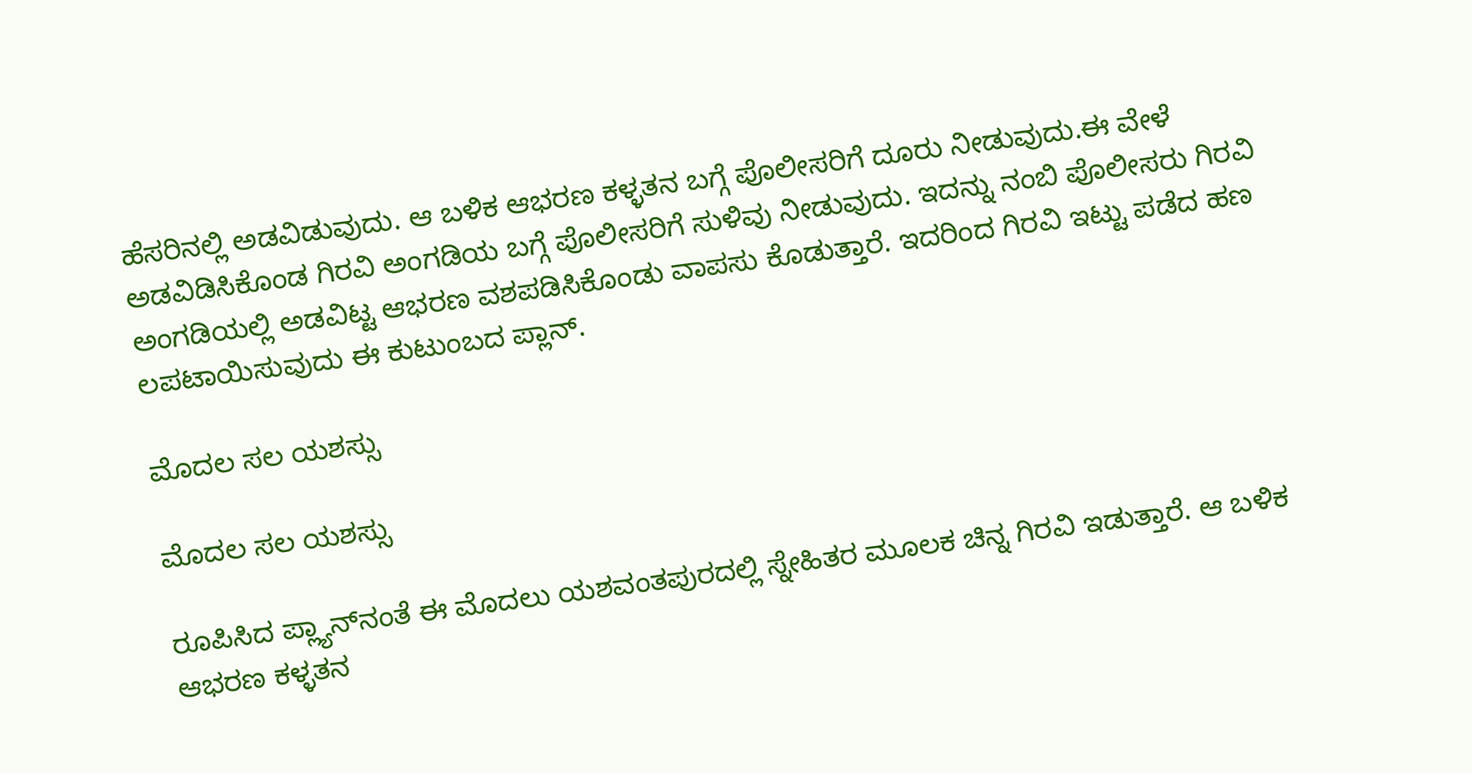ಹೆಸರಿನಲ್ಲಿ ಅಡವಿಡುವುದು. ಆ ಬಳಿಕ ಆಭರಣ ಕಳ್ಳತನ ಬಗ್ಗೆ ಪೊಲೀಸರಿಗೆ ದೂರು ನೀಡುವುದು.ಈ ವೇಳೆ ಅಡವಿಡಿಸಿಕೊಂಡ ಗಿರವಿ ಅಂಗಡಿಯ ಬಗ್ಗೆ ಪೊಲೀಸರಿಗೆ ಸುಳಿವು ನೀಡುವುದು. ಇದನ್ನು ನಂಬಿ ಪೊಲೀಸರು ಗಿರವಿ ಅಂಗಡಿಯಲ್ಲಿ ಅಡವಿಟ್ಟ ಆಭರಣ ವಶಪಡಿಸಿಕೊಂಡು ವಾಪಸು ಕೊಡುತ್ತಾರೆ. ಇದರಿಂದ ಗಿರವಿ ಇಟ್ಟು ಪಡೆದ ಹಣ ಲಪಟಾಯಿಸುವುದು ಈ ಕುಟುಂಬದ ಪ್ಲಾನ್.

ಮೊದಲ ಸಲ ಯಶಸ್ಸು

ಮೊದಲ ಸಲ ಯಶಸ್ಸು

ರೂಪಿಸಿದ ಪ್ಲ್ಯಾನ್‌ನಂತೆ ಈ ಮೊದಲು ಯಶವಂತಪುರದಲ್ಲಿ ಸ್ನೇಹಿತರ ಮೂಲಕ ಚಿನ್ನ ಗಿರವಿ ಇಡುತ್ತಾರೆ. ಆ ಬಳಿಕ ಆಭರಣ ಕಳ್ಳತನ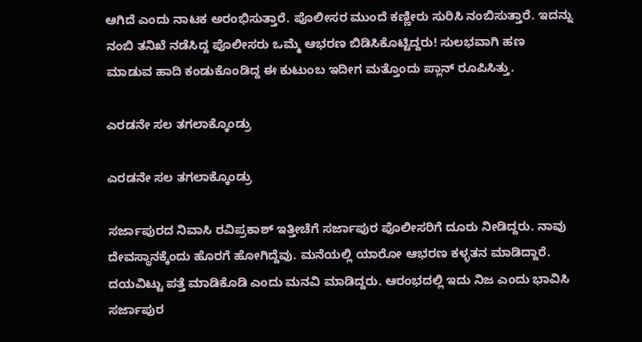ಆಗಿದೆ ಎಂದು ನಾಟಕ ಅರಂಭಿಸುತ್ತಾರೆ. ಪೊಲೀಸರ ಮುಂದೆ ಕಣ್ಣೀರು ಸುರಿಸಿ ನಂಬಿಸುತ್ತಾರೆ. ಇದನ್ನು ನಂಬಿ ತನಿಖೆ ನಡೆಸಿದ್ದ ಪೊಲೀಸರು ಒಮ್ಮೆ ಆಭರಣ ಬಿಡಿಸಿಕೊಟ್ಟಿದ್ದರು! ಸುಲಭವಾಗಿ ಹಣ ಮಾಡುವ ಹಾದಿ ಕಂಡುಕೊಂಡಿದ್ದ ಈ ಕುಟುಂಬ ಇದೀಗ ಮತ್ತೊಂದು ಪ್ಲಾನ್ ರೂಪಿಸಿತ್ತು.

ಎರಡನೇ ಸಲ ತಗಲಾಕ್ಕೊಂಡ್ರು

ಎರಡನೇ ಸಲ ತಗಲಾಕ್ಕೊಂಡ್ರು

ಸರ್ಜಾಪುರದ ನಿವಾಸಿ ರವಿಪ್ರಕಾಶ್ ಇತ್ತೀಚೆಗೆ ಸರ್ಜಾಪುರ ಪೊಲೀಸರಿಗೆ ದೂರು ನೀಡಿದ್ದರು. ನಾವು ದೇವಸ್ಥಾನಕ್ಕೆಂದು ಹೊರಗೆ ಹೋಗಿದ್ದೆವು. ಮನೆಯಲ್ಲಿ ಯಾರೋ ಆಭರಣ ಕಳ್ಳತನ ಮಾಡಿದ್ದಾರೆ. ದಯವಿಟ್ಟು ಪತ್ತೆ ಮಾಡಿಕೊಡಿ ಎಂದು ಮನವಿ ಮಾಡಿದ್ದರು. ಆರಂಭದಲ್ಲಿ ಇದು ನಿಜ ಎಂದು ಭಾವಿಸಿ ಸರ್ಜಾಪುರ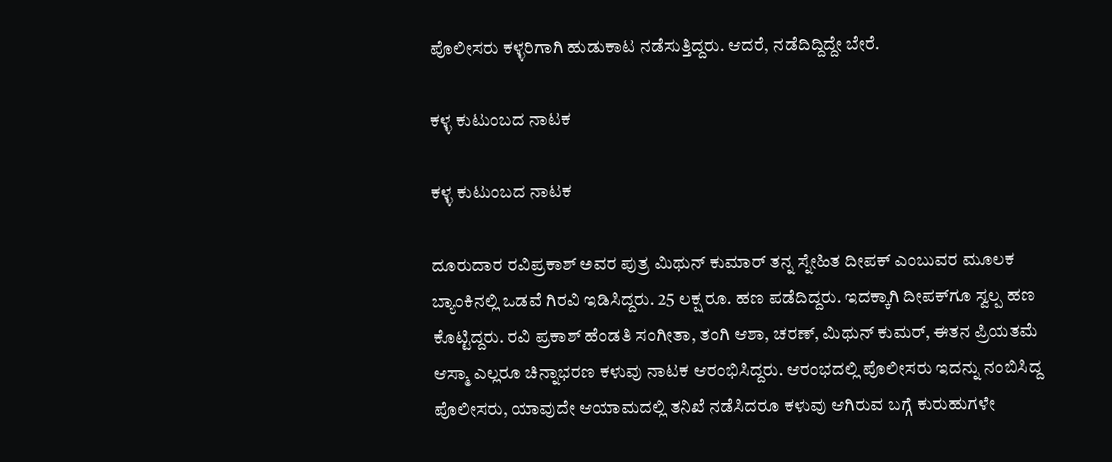ಪೊಲೀಸರು ಕಳ್ಳರಿಗಾಗಿ ಹುಡುಕಾಟ ನಡೆಸುತ್ತಿದ್ದರು. ಆದರೆ, ನಡೆದಿದ್ದಿದ್ದೇ ಬೇರೆ.

ಕಳ್ಳ ಕುಟುಂಬದ ನಾಟಕ

ಕಳ್ಳ ಕುಟುಂಬದ ನಾಟಕ

ದೂರುದಾರ ರವಿಪ್ರಕಾಶ್ ಅವರ ಪುತ್ರ ಮಿಥುನ್ ಕುಮಾರ್ ತನ್ನ ಸ್ನೇಹಿತ ದೀಪಕ್ ಎಂಬುವರ ಮೂಲಕ ಬ್ಯಾಂಕಿನಲ್ಲಿ ಒಡವೆ ಗಿರವಿ ಇಡಿಸಿದ್ದರು. 25 ಲಕ್ಷ ರೂ. ಹಣ ಪಡೆದಿದ್ದರು. ಇದಕ್ಕಾಗಿ ದೀಪಕ್‌ಗೂ ಸ್ವಲ್ಪ ಹಣ ಕೊಟ್ಟಿದ್ದರು. ರವಿ ಪ್ರಕಾಶ್ ಹೆಂಡತಿ ಸಂಗೀತಾ, ತಂಗಿ ಆಶಾ, ಚರಣ್, ಮಿಥುನ್ ಕುಮರ್, ಈತನ ಪ್ರಿಯತಮೆ ಆಸ್ಮಾ ಎಲ್ಲರೂ ಚಿನ್ನಾಭರಣ ಕಳುವು ನಾಟಕ ಆರಂಭಿಸಿದ್ದರು. ಆರಂಭದಲ್ಲಿ ಪೊಲೀಸರು ಇದನ್ನು ನಂಬಿಸಿದ್ದ ಪೊಲೀಸರು, ಯಾವುದೇ ಆಯಾಮದಲ್ಲಿ ತನಿಖೆ ನಡೆಸಿದರೂ ಕಳುವು ಆಗಿರುವ ಬಗ್ಗೆ ಕುರುಹುಗಳೇ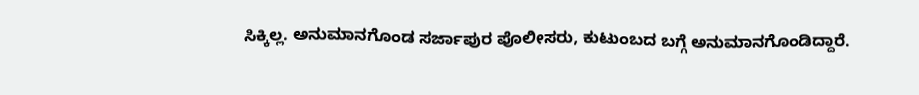ಸಿಕ್ಕಿಲ್ಲ. ಅನುಮಾನಗೊಂಡ ಸರ್ಜಾಪುರ ಪೊಲೀಸರು, ಕುಟುಂಬದ ಬಗ್ಗೆ ಅನುಮಾನಗೊಂಡಿದ್ದಾರೆ.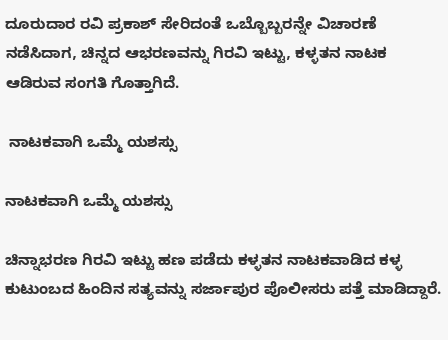ದೂರುದಾರ ರವಿ ಪ್ರಕಾಶ್ ಸೇರಿದಂತೆ ಒಬ್ಬೊಬ್ಬರನ್ನೇ ವಿಚಾರಣೆ ನಡೆಸಿದಾಗ, ಚಿನ್ನದ ಆಭರಣವನ್ನು ಗಿರವಿ ಇಟ್ಟು, ಕಳ್ಳತನ ನಾಟಕ ಆಡಿರುವ ಸಂಗತಿ ಗೊತ್ತಾಗಿದೆ.

 ನಾಟಕವಾಗಿ ಒಮ್ಮೆ ಯಶಸ್ಸು

ನಾಟಕವಾಗಿ ಒಮ್ಮೆ ಯಶಸ್ಸು

ಚಿನ್ನಾಭರಣ ಗಿರವಿ ಇಟ್ಟು ಹಣ ಪಡೆದು ಕಳ್ಳತನ ನಾಟಕವಾಡಿದ ಕಳ್ಳ ಕುಟುಂಬದ ಹಿಂದಿನ ಸತ್ಯವನ್ನು ಸರ್ಜಾಪುರ ಪೊಲೀಸರು ಪತ್ತೆ ಮಾಡಿದ್ದಾರೆ.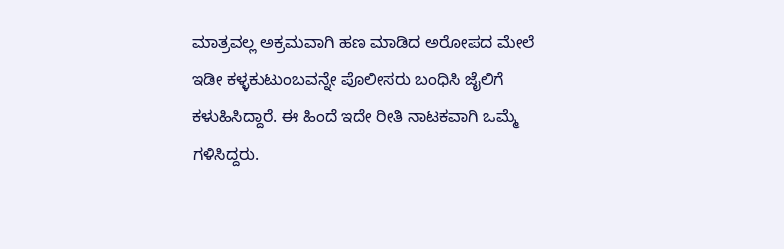ಮಾತ್ರವಲ್ಲ ಅಕ್ರಮವಾಗಿ ಹಣ ಮಾಡಿದ ಅರೋಪದ ಮೇಲೆ ಇಡೀ ಕಳ್ಳಕುಟುಂಬವನ್ನೇ ಪೊಲೀಸರು ಬಂಧಿಸಿ ಜೈಲಿಗೆ ಕಳುಹಿಸಿದ್ದಾರೆ. ಈ ಹಿಂದೆ ಇದೇ ರೀತಿ ನಾಟಕವಾಗಿ ಒಮ್ಮೆ ಗಳಿಸಿದ್ದರು.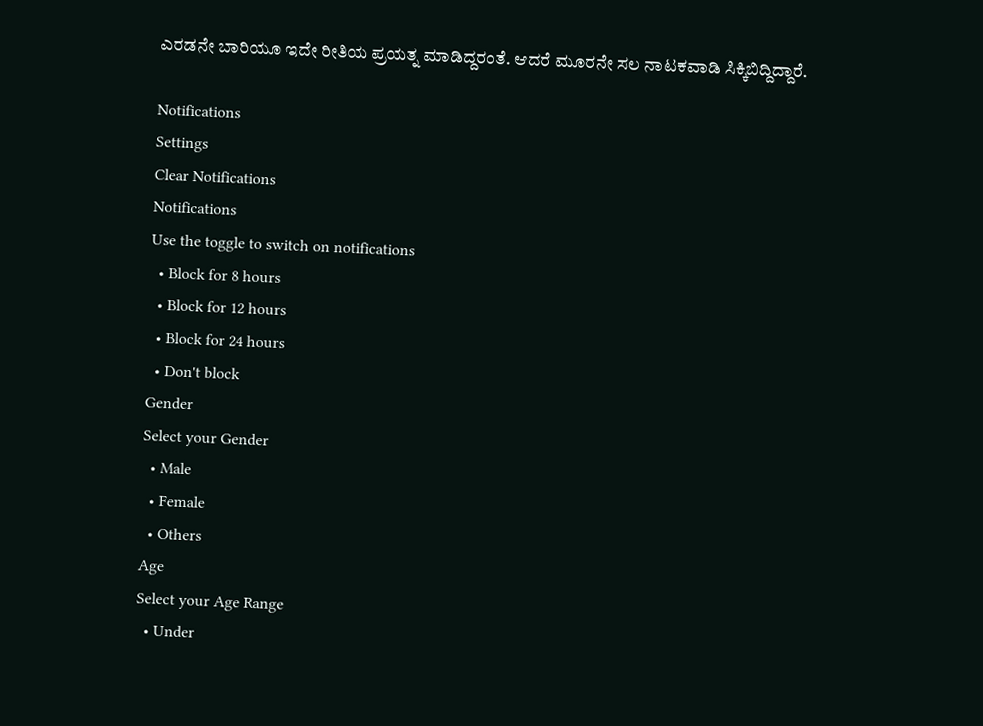ಎರಡನೇ ಬಾರಿಯೂ ಇದೇ ರೀತಿಯ ಪ್ರಯತ್ನ ಮಾಡಿದ್ದರಂತೆ. ಆದರೆ ಮೂರನೇ ಸಲ ನಾಟಕವಾಡಿ ಸಿಕ್ಕಿಬಿದ್ದಿದ್ದಾರೆ.

Notifications
Settings
Clear Notifications
Notifications
Use the toggle to switch on notifications
  • Block for 8 hours
  • Block for 12 hours
  • Block for 24 hours
  • Don't block
Gender
Select your Gender
  • Male
  • Female
  • Others
Age
Select your Age Range
  • Under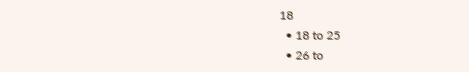18
  • 18 to 25
  • 26 to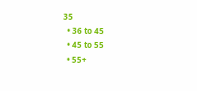35
  • 36 to 45
  • 45 to 55
  • 55+